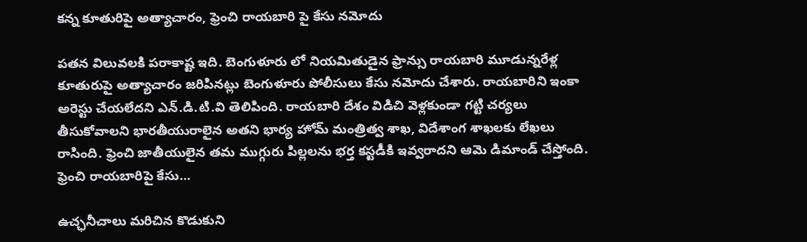కన్న కూతురిపై అత్యాచారం, ఫ్రెంచి రాయబారి పై కేసు నమోదు

పతన విలువలకి పరాకాష్ట ఇది. బెంగుళూరు లో నియమితుడైన ఫ్రాన్సు రాయబారి మూడున్నరేళ్ల కూతురుపై అత్యాచారం జరిపినట్లు బెంగుళూరు పోలీసులు కేసు నమోదు చేశారు. రాయబారిని ఇంకా అరెస్టు చేయలేదని ఎన్.డి.టి.వి తెలిపింది. రాయబారి దేశం విడిచి వెళ్లకుండా గట్టి చర్యలు తీసుకోవాలని భారతీయురాలైన అతని భార్య హోమ్ మంత్రిత్వ శాఖ, విదేశాంగ శాఖలకు లేఖలు రాసింది. ఫ్రెంచి జాతీయులైన తమ ముగ్గురు పిల్లలను భర్త కస్టడీకి ఇవ్వరాదని ఆమె డిమాండ్ చేస్తోంది. ఫ్రెంచి రాయబారిపై కేసు…

ఉచ్ఛనీచాలు మరిచిన కొడుకుని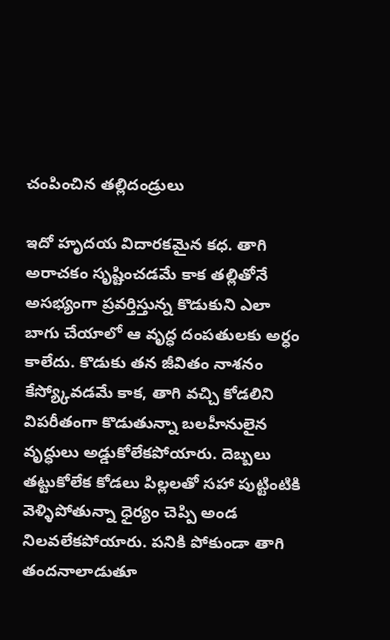చంపించిన తల్లిదండ్రులు

ఇదో హృదయ విదారకమైన కధ. తాగి అరాచకం సృష్టించడమే కాక తల్లితోనే అసభ్యంగా ప్రవర్తిస్తున్న కొడుకుని ఎలా బాగు చేయాలో ఆ వృద్ధ దంపతులకు అర్ధం కాలేదు. కొడుకు తన జీవితం నాశనం కేస్య్కోవడమే కాక, తాగి వచ్చి కోడలిని విపరీతంగా కొడుతున్నా బలహీనులైన వృద్ధులు అడ్డుకోలేకపోయారు. దెబ్బలు తట్టుకోలేక కోడలు పిల్లలతో సహా పుట్టింటికి వెళ్ళిపోతున్నా ధైర్యం చెప్పి అండ నిలవలేకపోయారు. పనికి పోకుండా తాగి తందనాలాడుతూ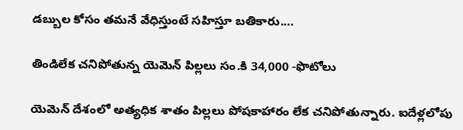డబ్బుల కోసం తమనే వేధిస్తుంటే సహిస్తూ బతికారు.…

తిండిలేక చనిపోతున్న యెమెన్ పిల్లలు సం.కి 34,000 -ఫొటోలు

యెమెన్ దేశంలో అత్యధిక శాతం పిల్లలు పోషకాహారం లేక చనిపోతున్నారు. ఐదేళ్లలోపు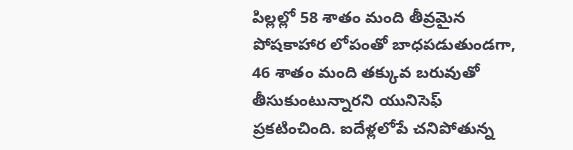పిల్లల్లో 58 శాతం మంది తీవ్రమైన పోషకాహార లోపంతో బాధపడుతుండగా, 46 శాతం మంది తక్కువ బరువుతో తీసుకుంటున్నారని యునిసెఫ్ ప్రకటించింది. ఐదేళ్లలోపే చనిపోతున్న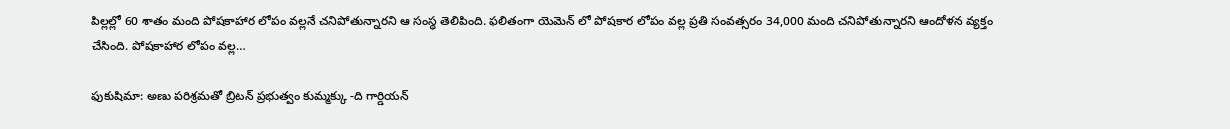పిల్లల్లో 60 శాతం మంది పోషకాహార లోపం వల్లనే చనిపోతున్నారని ఆ సంస్ధ తెలిపింది. ఫలితంగా యెమెన్ లో పోషకార లోపం వల్ల ప్రతి సంవత్సరం 34,000 మంది చనిపోతున్నారని ఆందోళన వ్యక్తం చేసింది. పోషకాహార లోపం వల్ల…

ఫుకుషిమా: అణు పరిశ్రమతో బ్రిటన్ ప్రభుత్వం కుమ్మక్కు -ది గార్డియన్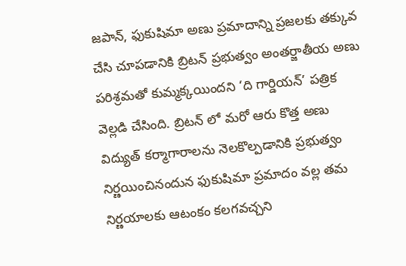జపాన్, ఫుకుషిమా అణు ప్రమాదాన్ని ప్రజలకు తక్కువ చేసి చూపడానికి బ్రిటన్ ప్రభుత్వం అంతర్జాతీయ అణు పరిశ్రమతో కుమ్మక్కయిందని ‘ది గార్డియన్’ పత్రిక వెల్లడి చేసింది. బ్రిటన్ లో మరో ఆరు కొత్త అణు విద్యుత్ కర్మాగారాలను నెలకొల్పడానికి ప్రభుత్వం నిర్ణయించినందున ఫుకుషిమా ప్రమాదం వల్ల తమ నిర్ణయాలకు ఆటంకం కలగవచ్చని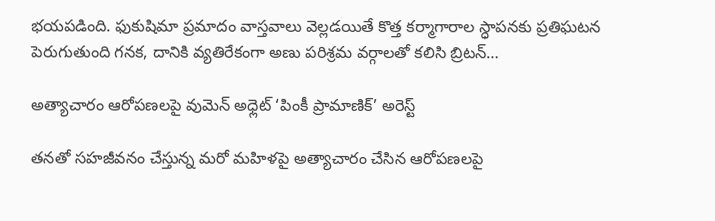భయపడింది. ఫుకుషిమా ప్రమాదం వాస్తవాలు వెల్లడయితే కొత్త కర్మాగారాల స్ధాపనకు ప్రతిఘటన పెరుగుతుంది గనక, దానికి వ్యతిరేకంగా అణు పరిశ్రమ వర్గాలతో కలిసి బ్రిటన్…

అత్యాచారం ఆరోపణలపై వుమెన్ అధ్లెట్ ‘పింకీ ప్రామాణిక్’ అరెస్ట్

తనతో సహజీవనం చేస్తున్న మరో మహిళపై అత్యాచారం చేసిన ఆరోపణలపై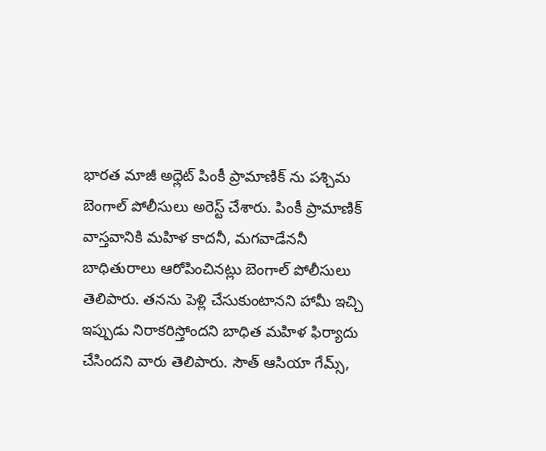భారత మాజీ అధ్లెట్ పింకీ ప్రామాణిక్ ను పశ్చిమ బెంగాల్ పోలీసులు అరెస్ట్ చేశారు. పింకీ ప్రామాణిక్ వాస్తవానికి మహిళ కాదనీ, మగవాడేననీ బాధితురాలు ఆరోపించినట్లు బెంగాల్ పోలీసులు తెలిపారు. తనను పెళ్లి చేసుకుంటానని హామీ ఇచ్చి ఇప్పుడు నిరాకరిస్తోందని బాధిత మహిళ ఫిర్యాదు చేసిందని వారు తెలిపారు. సౌత్ ఆసియా గేమ్స్,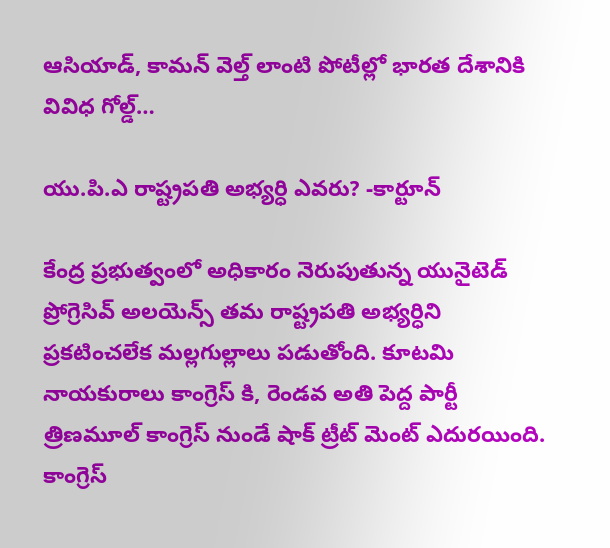ఆసియాడ్, కామన్ వెల్త్ లాంటి పోటీల్లో భారత దేశానికి వివిధ గోల్డ్…

యు.పి.ఎ రాష్ట్రపతి అభ్యర్ధి ఎవరు? -కార్టూన్

కేంద్ర ప్రభుత్వంలో అధికారం నెరుపుతున్న యునైటెడ్ ప్రోగ్రెసివ్ అలయెన్స్ తమ రాష్ట్రపతి అభ్యర్ధిని ప్రకటించలేక మల్లగుల్లాలు పడుతోంది. కూటమి నాయకురాలు కాంగ్రెస్ కి, రెండవ అతి పెద్ద పార్టీ త్రిణమూల్ కాంగ్రెస్ నుండే షాక్ ట్రీట్ మెంట్ ఎదురయింది. కాంగ్రెస్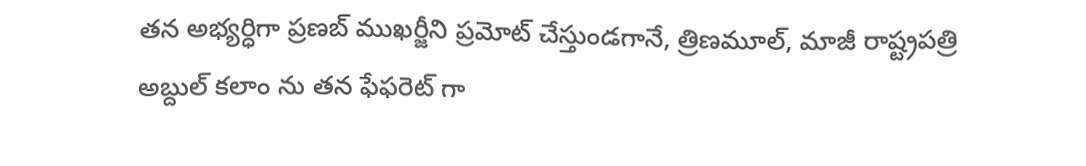తన అభ్యర్ధిగా ప్రణబ్ ముఖర్జీని ప్రమోట్ చేస్తుండగానే, త్రిణమూల్, మాజీ రాష్ట్రపత్రి అబ్దుల్ కలాం ను తన ఫేఫరెట్ గా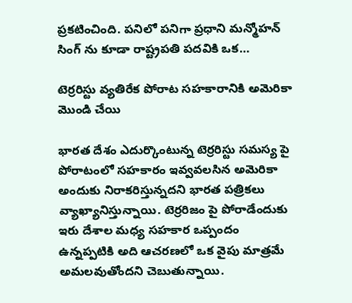ప్రకటించింది. పనిలో పనిగా ప్రధాని మన్మోహన్ సింగ్ ను కూడా రాష్ట్రపతి పదవికి ఒక…

టెర్రరిస్టు వ్యతిరేక పోరాట సహకారానికి అమెరికా మొండి చేయి

భారత దేశం ఎదుర్కొంటున్న టెర్రరిస్టు సమస్య పై పోరాటంలో సహకారం ఇవ్వవలసిన అమెరికా అందుకు నిరాకరిస్తున్నదని భారత పత్రికలు వ్యాఖ్యానిస్తున్నాయి. టెర్రరిజం పై పోరాడేందుకు ఇరు దేశాల మధ్య సహకార ఒప్పందం ఉన్నప్పటికి అది ఆచరణలో ఒక వైపు మాత్రమే అమలవుతోందని చెబుతున్నాయి.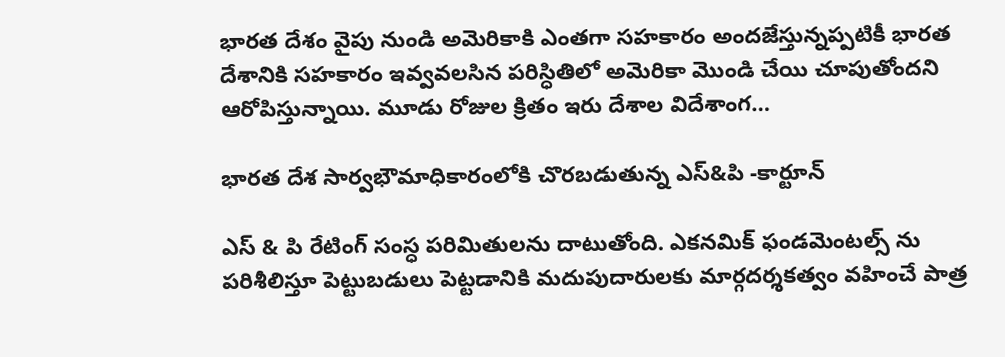భారత దేశం వైపు నుండి అమెరికాకి ఎంతగా సహకారం అందజేస్తున్నప్పటికీ భారత దేశానికి సహకారం ఇవ్వవలసిన పరిస్ధితిలో అమెరికా మొండి చేయి చూపుతోందని ఆరోపిస్తున్నాయి. మూడు రోజుల క్రితం ఇరు దేశాల విదేశాంగ…

భారత దేశ సార్వభౌమాధికారంలోకి చొరబడుతున్న ఎస్&పి -కార్టూన్

ఎస్ & పి రేటింగ్ సంస్ధ పరిమితులను దాటుతోంది. ఎకనమిక్ ఫండమెంటల్స్ ను పరిశీలిస్తూ పెట్టుబడులు పెట్టడానికి మదుపుదారులకు మార్గదర్శకత్వం వహించే పాత్ర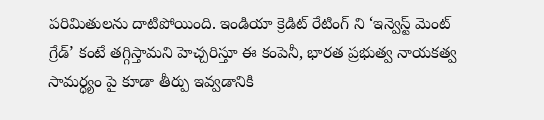పరిమితులను దాటిపోయింది. ఇండియా క్రెడిట్ రేటింగ్ ని ‘ఇన్వెస్ట్ మెంట్ గ్రేడ్’ కంటే తగ్గిస్తామని హెచ్చరిస్తూ ఈ కంపెనీ, భారత ప్రభుత్వ నాయకత్వ సామర్ధ్యం పై కూడా తీర్పు ఇవ్వడానికి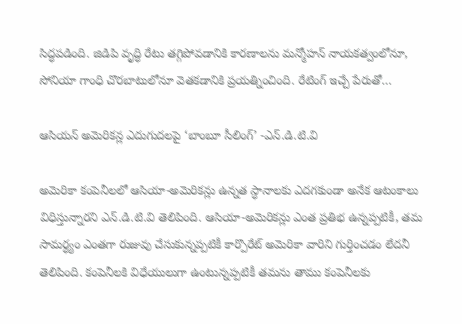సిద్ధపడింది. జిడిపి వృద్ధి రేటు తగ్గిపోవడానికి కారణాలను మన్మోహన్ నాయకత్వంలోనూ, సోనియా గాంధి చొరబాటులోనూ వెతకడానికి ప్రయత్నించింది. రేటింగ్ ఇచ్చే పేరుతో…

ఆసియన్ అమెరికన్ల ఎదుగుదలపై ‘బాంబూ సీలింగ్’ -ఎన్.డి.టి.వి

అమెరికా కంపెనీలలో ఆసియా-అమెరికన్లు ఉన్నత స్ధానాలకు ఎదగకుండా అనేక ఆటంకాలు విధిస్తున్నారని ఎన్.డి.టి.వి తెలిపింది. ఆసియా-అమెరికన్లు ఎంత ప్రతిభ ఉన్నప్పటికీ, తమ సామర్ధ్యం ఎంతగా రుజువు చేసుకున్నప్పటికీ కార్పొరేట్ అమెరికా వారిని గుర్తించడం లేదనీ తెలిపింది. కంపెనీలకి విధేయులుగా ఉంటున్నప్పటికీ తమను తాము కంపెనీలకు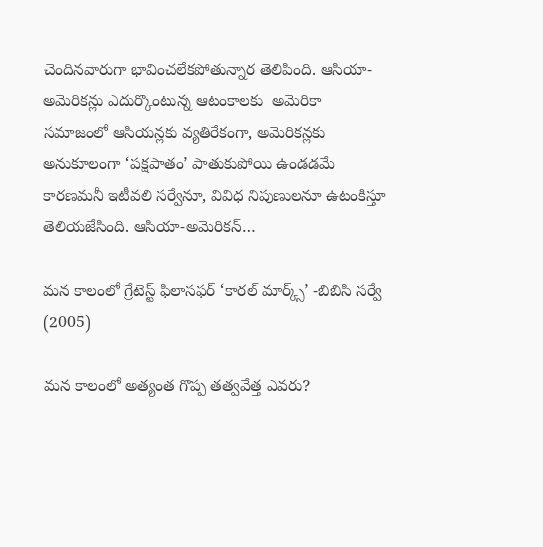చెందినవారుగా భావించలేకపోతున్నార తెలిపింది. ఆసియా-అమెరికన్లు ఎదుర్కొంటున్న ఆటంకాలకు  అమెరికా సమాజంలో ఆసియన్లకు వ్యతిరేకంగా, అమెరికన్లకు అనుకూలంగా ‘పక్షపాతం’ పాతుకుపోయి ఉండడమే కారణమనీ ఇటీవలి సర్వేనూ, వివిధ నిపుణులనూ ఉటంకిస్తూ తెలియజేసింది. ఆసియా-అమెరికన్…

మన కాలంలో గ్రేటెస్ట్ ఫిలాసఫర్ ‘కారల్ మార్క్స్’ -బిబిసి సర్వే (2005)

మన కాలంలో అత్యంత గొప్ప తత్వవేత్త ఎవరు?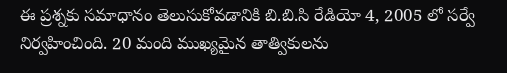ఈ ప్రశ్నకు సమాధానం తెలుసుకోవడానికి బి.బి.సి రేడియో 4, 2005 లో సర్వే నిర్వహించింది. 20 మంది ముఖ్యమైన తాత్వికులను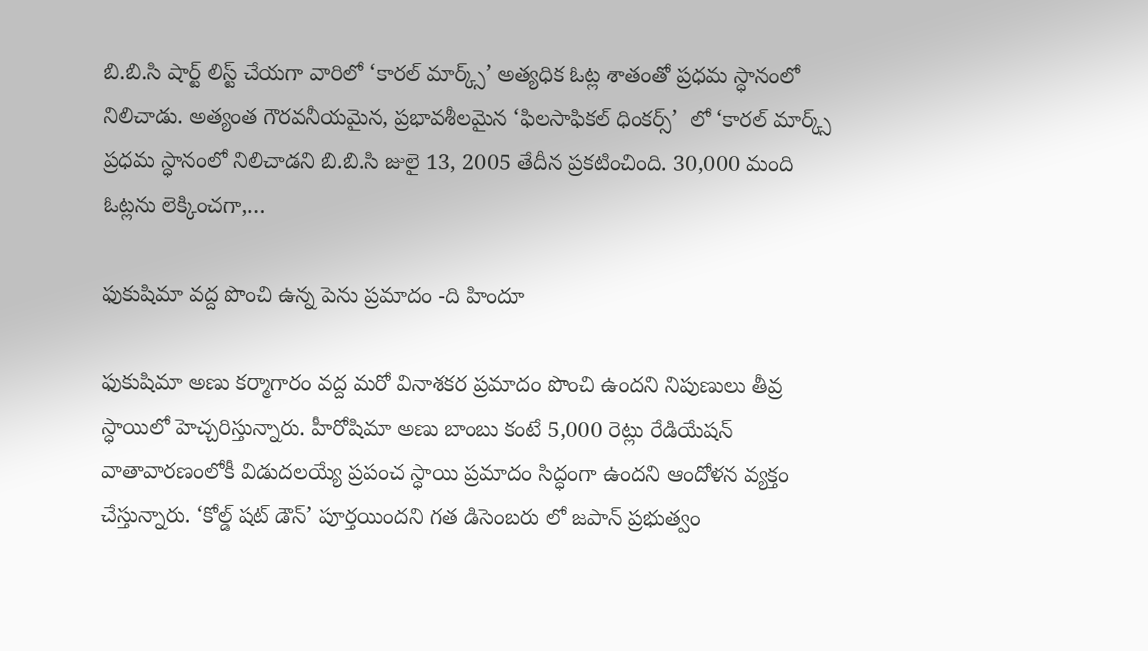బి.బి.సి షార్ట్ లిస్ట్ చేయగా వారిలో ‘కారల్ మార్క్స్’ అత్యధిక ఓట్ల శాతంతో ప్రధమ స్ధానంలో నిలిచాడు. అత్యంత గౌరవనీయమైన, ప్రభావశీలమైన ‘ఫిలసాఫికల్ ధింకర్స్’  లో ‘కారల్ మార్క్స్ ప్రధమ స్ధానంలో నిలిచాడని బి.బి.సి జులై 13, 2005 తేదీన ప్రకటించింది. 30,000 మంది ఓట్లను లెక్కించగా,…

ఫుకుషిమా వద్ద పొంచి ఉన్న పెను ప్రమాదం -ది హిందూ

ఫుకుషిమా అణు కర్మాగారం వద్ద మరో వినాశకర ప్రమాదం పొంచి ఉందని నిపుణులు తీవ్ర స్ధాయిలో హెచ్చరిస్తున్నారు. హీరోషిమా అణు బాంబు కంటే 5,000 రెట్లు రేడియేషన్ వాతావారణంలోకీ విడుదలయ్యే ప్రపంచ స్ధాయి ప్రమాదం సిద్ధంగా ఉందని ఆందోళన వ్యక్తం చేస్తున్నారు. ‘కోల్డ్ షట్ డౌన్’ పూర్తయిందని గత డిసెంబరు లో జపాన్ ప్రభుత్వం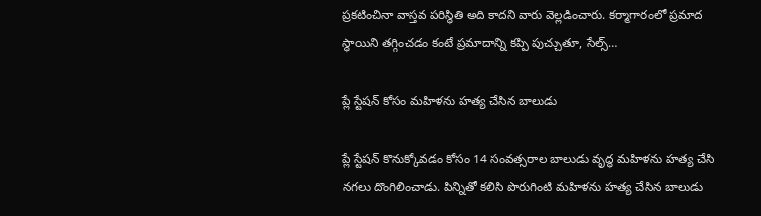ప్రకటించినా వాస్తవ పరిస్ధితి అది కాదని వారు వెల్లడించారు. కర్మాగారంలో ప్రమాద స్ధాయిని తగ్గించడం కంటే ప్రమాదాన్ని కప్పి పుచ్చుతూ, సేల్స్…

ప్లే స్టేషన్ కోసం మహిళను హత్య చేసిన బాలుడు

ప్లే స్టేషన్ కొనుక్కోవడం కోసం 14 సంవత్సరాల బాలుడు వృద్ధ మహిళను హత్య చేసి నగలు దొంగిలించాడు. పిన్నితో కలిసి పొరుగింటి మహిళను హత్య చేసిన బాలుడు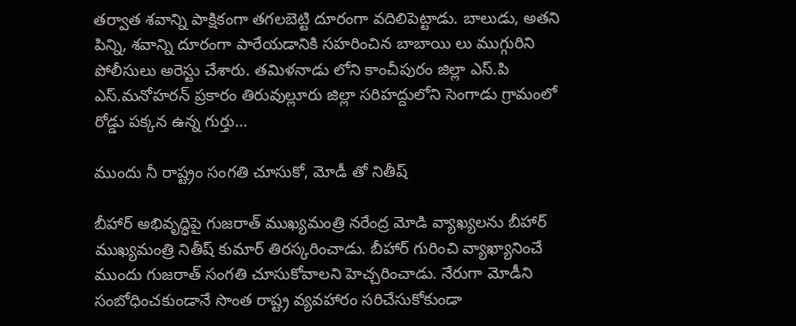తర్వాత శవాన్ని పాక్షికంగా తగలబెట్టి దూరంగా వదిలిపెట్టాడు. బాలుడు, అతని పిన్ని, శవాన్ని దూరంగా పారేయడానికి సహరించిన బాబాయి లు ముగ్గురిని పోలీసులు అరెస్టు చేశారు. తమిళనాడు లోని కాంచీపురం జిల్లా ఎస్.పి ఎస్.మనోహరన్ ప్రకారం తిరువుల్లూరు జిల్లా సరిహద్దులోని సెంగాడు గ్రామంలో రోడ్డు పక్కన ఉన్న గుర్తు…

ముందు నీ రాష్ట్రం సంగతి చూసుకో, మోడీ తో నితీష్

బీహార్ అభివృద్ధిపై గుజరాత్ ముఖ్యమంత్రి నరేంద్ర మోడి వ్యాఖ్యలను బీహార్ ముఖ్యమంత్రి నితీష్ కుమార్ తిరస్కరించాడు. బీహార్ గురించి వ్యాఖ్యానించే ముందు గుజరాత్ సంగతి చూసుకోవాలని హెచ్చరించాడు. నేరుగా మోడీని సంబోధించకుండానే సొంత రాష్ట్ర వ్యవహారం సరిచేసుకోకుండా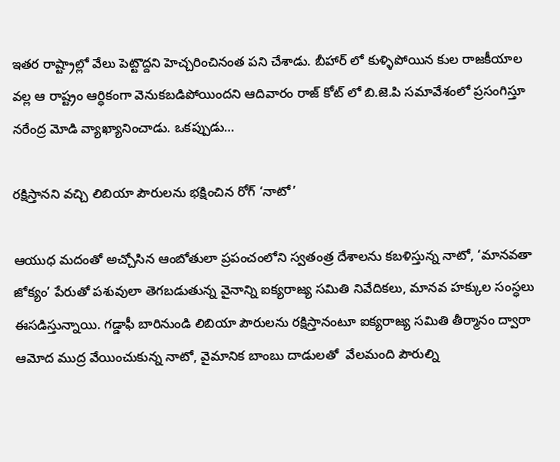ఇతర రాష్ట్రాల్లో వేలు పెట్టొద్దని హెచ్చరించినంత పని చేశాడు. బీహార్ లో కుళ్ళిపోయిన కుల రాజకీయాల వల్ల ఆ రాష్ట్రం ఆర్ధికంగా వెనుకబడిపోయిందని ఆదివారం రాజ్ కోట్ లో బి.జె.పి సమావేశంలో ప్రసంగిస్తూ నరేంద్ర మోడి వ్యాఖ్యానించాడు. ఒకప్పుడు…

రక్షిస్తానని వచ్చి లిబియా పౌరులను భక్షించిన రోగ్ ‘నాటో’

ఆయుధ మదంతో అచ్చోసిన ఆంబోతులా ప్రపంచంలోని స్వతంత్ర దేశాలను కబళిస్తున్న నాటో, ‘మానవతా జోక్యం’ పేరుతో పశువులా తెగబడుతున్న వైనాన్ని ఐక్యరాజ్య సమితి నివేదికలు, మానవ హక్కుల సంస్ధలు ఈసడిస్తున్నాయి. గడ్డాఫీ బారినుండి లిబియా పౌరులను రక్షిస్తానంటూ ఐక్యరాజ్య సమితి తీర్మానం ద్వారా ఆమోద ముద్ర వేయించుకున్న నాటో, వైమానిక బాంబు దాడులతో  వేలమంది పౌరుల్ని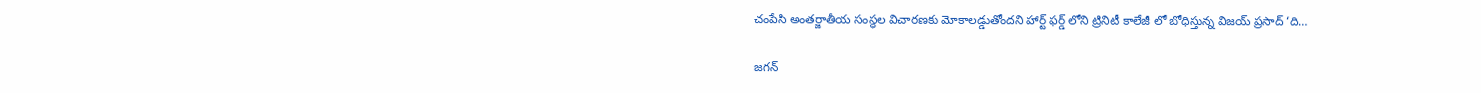చంపేసి అంతర్జాతీయ సంస్ధల విచారణకు మోకాలడ్డుతోందని హార్ట్ ఫర్డ్ లోని ట్రినిటీ కాలేజీ లో బోధిస్తున్న విజయ్ ప్రసాద్ ‘ది…

జగన్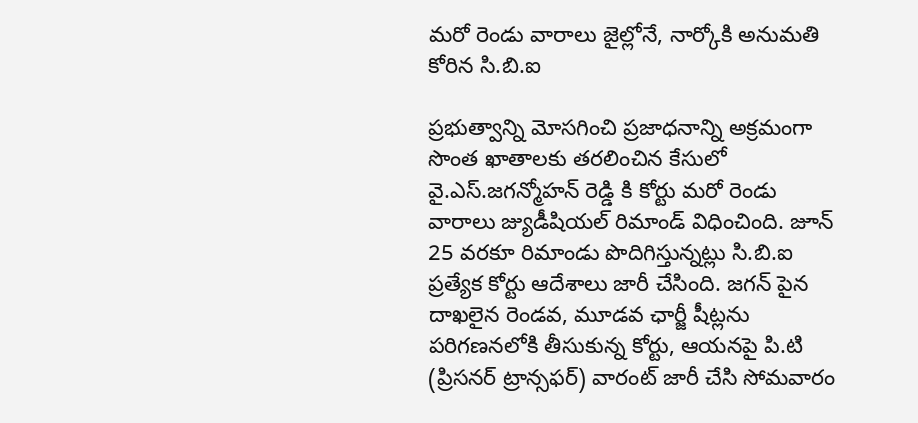మరో రెండు వారాలు జైల్లోనే, నార్కోకి అనుమతి కోరిన సి.బి.ఐ

ప్రభుత్వాన్ని మోసగించి ప్రజాధనాన్ని అక్రమంగా సొంత ఖాతాలకు తరలించిన కేసులో వై.ఎస్.జగన్మోహన్ రెడ్డి కి కోర్టు మరో రెండు వారాలు జ్యుడీషియల్ రిమాండ్ విధించింది. జూన్ 25 వరకూ రిమాండు పొదిగిస్తున్నట్లు సి.బి.ఐ ప్రత్యేక కోర్టు ఆదేశాలు జారీ చేసింది. జగన్ పైన దాఖలైన రెండవ, మూడవ ఛార్జీ షీట్లను పరిగణనలోకి తీసుకున్న కోర్టు, ఆయనపై పి.టి (ప్రిసనర్ ట్రాన్సఫర్) వారంట్ జారీ చేసి సోమవారం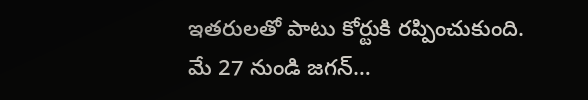ఇతరులతో పాటు కోర్టుకి రప్పించుకుంది. మే 27 నుండి జగన్…